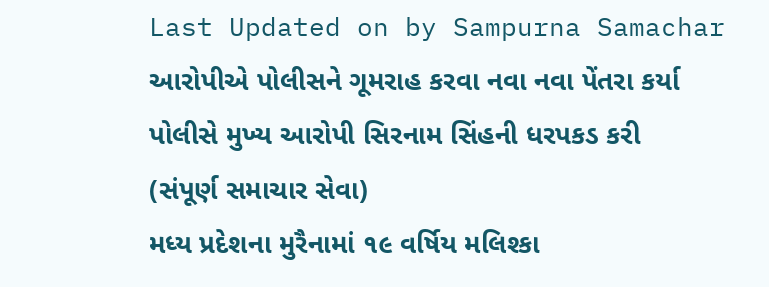Last Updated on by Sampurna Samachar
આરોપીએ પોલીસને ગૂમરાહ કરવા નવા નવા પેંતરા કર્યા
પોલીસે મુખ્ય આરોપી સિરનામ સિંહની ધરપકડ કરી
(સંપૂર્ણ સમાચાર સેવા)
મધ્ય પ્રદેશના મુરૈનામાં ૧૯ વર્ષિય મલિશ્કા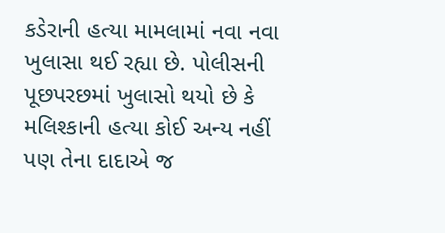કડેરાની હત્યા મામલામાં નવા નવા ખુલાસા થઈ રહ્યા છે. પોલીસની પૂછપરછમાં ખુલાસો થયો છે કે મલિશ્કાની હત્યા કોઈ અન્ય નહીં પણ તેના દાદાએ જ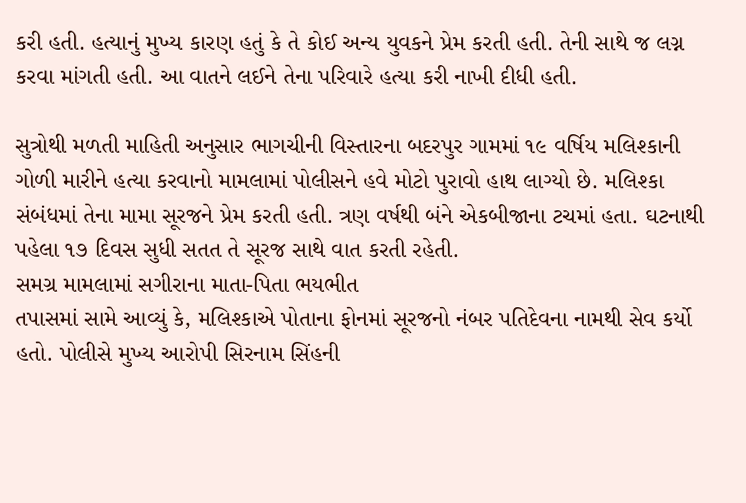કરી હતી. હત્યાનું મુખ્ય કારણ હતું કે તે કોઈ અન્ય યુવકને પ્રેમ કરતી હતી. તેની સાથે જ લગ્ન કરવા માંગતી હતી. આ વાતને લઈને તેના પરિવારે હત્યા કરી નાખી દીધી હતી.

સુત્રોથી મળતી માહિતી અનુસાર ભાગચીની વિસ્તારના બદરપુર ગામમાં ૧૯ વર્ષિય મલિશ્કાની ગોળી મારીને હત્યા કરવાનો મામલામાં પોલીસને હવે મોટો પુરાવો હાથ લાગ્યો છે. મલિશ્કા સંબંધમાં તેના મામા સૂરજને પ્રેમ કરતી હતી. ત્રણ વર્ષથી બંને એકબીજાના ટચમાં હતા. ઘટનાથી પહેલા ૧૭ દિવસ સુધી સતત તે સૂરજ સાથે વાત કરતી રહેતી.
સમગ્ર મામલામાં સગીરાના માતા-પિતા ભયભીત
તપાસમાં સામે આવ્યું કે, મલિશ્કાએ પોતાના ફોનમાં સૂરજનો નંબર પતિદેવના નામથી સેવ કર્યો હતો. પોલીસે મુખ્ય આરોપી સિરનામ સિંહની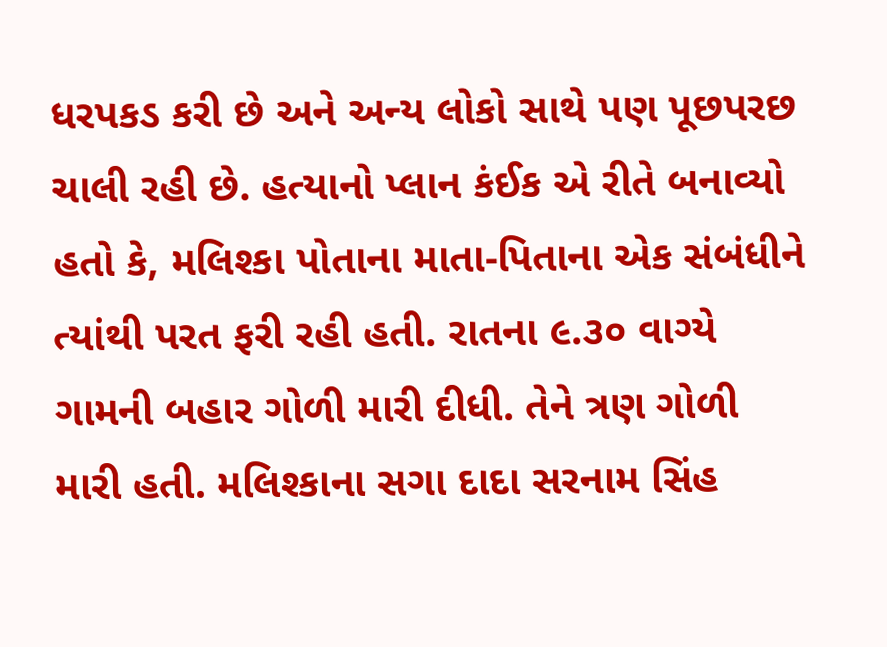ધરપકડ કરી છે અને અન્ય લોકો સાથે પણ પૂછપરછ ચાલી રહી છે. હત્યાનો પ્લાન કંઈક એ રીતે બનાવ્યો હતો કે, મલિશ્કા પોતાના માતા-પિતાના એક સંબંધીને ત્યાંથી પરત ફરી રહી હતી. રાતના ૯.૩૦ વાગ્યે ગામની બહાર ગોળી મારી દીધી. તેને ત્રણ ગોળી મારી હતી. મલિશ્કાના સગા દાદા સરનામ સિંહ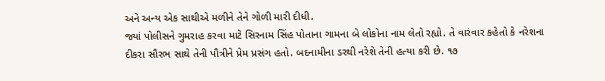અને અન્ય એક સાથીએ મળીને તેને ગોળી મારી દીધી.
જ્યાં પોલીસને ગુમરાહ કરવા માટે સિરનામ સિંહ પોતાના ગામના બે લોકોના નામ લેતો રહ્યો. તે વારંવાર કહેતો કે નરેશના દીકરા સૌરભ સાથે તેની પૌત્રીને પ્રેમ પ્રસંગ હતો. બદનામીના ડરથી નરેશે તેની હત્યા કરી છે. ૧૭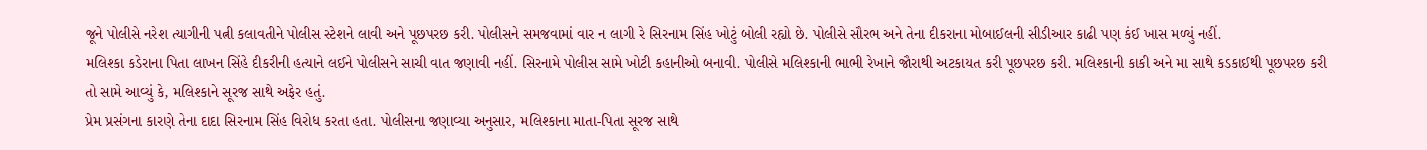જૂને પોલીસે નરેશ ત્યાગીની પત્ની કલાવતીને પોલીસ સ્ટેશને લાવી અને પૂછપરછ કરી. પોલીસને સમજવામાં વાર ન લાગી રે સિરનામ સિંહ ખોટું બોલી રહ્યો છે. પોલીસે સૌરભ અને તેના દીકરાના મોબાઈલની સીડીઆર કાઢી પણ કંઈ ખાસ મળ્યું નહીં.
મલિશ્કા કડેરાના પિતા લાખન સિંહે દીકરીની હત્યાને લઈને પોલીસને સાચી વાત જણાવી નહીં. સિરનામે પોલીસ સામે ખોટી કહાનીઓ બનાવી. પોલીસે મલિશ્કાની ભાભી રેખાને જૌરાથી અટકાયત કરી પૂછપરછ કરી. મલિશ્કાની કાકી અને મા સાથે કડકાઈથી પૂછપરછ કરી તો સામે આવ્યું કે, મલિશ્કાને સૂરજ સાથે અફેર હતું.
પ્રેમ પ્રસંગના કારણે તેના દાદા સિરનામ સિંહ વિરોધ કરતા હતા. પોલીસના જણાવ્યા અનુસાર, મલિશ્કાના માતા-પિતા સૂરજ સાથે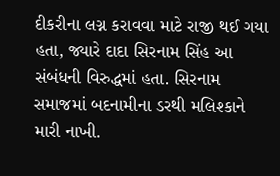દીકરીના લગ્ન કરાવવા માટે રાજી થઈ ગયા હતા, જ્યારે દાદા સિરનામ સિંહ આ સંબંધની વિરુદ્ધમાં હતા. સિરનામ સમાજમાં બદનામીના ડરથી મલિશ્કાને મારી નાખી.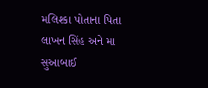મલિશ્કા પોતાના પિતા લાખન સિંહ અને મા સુઆબાઈ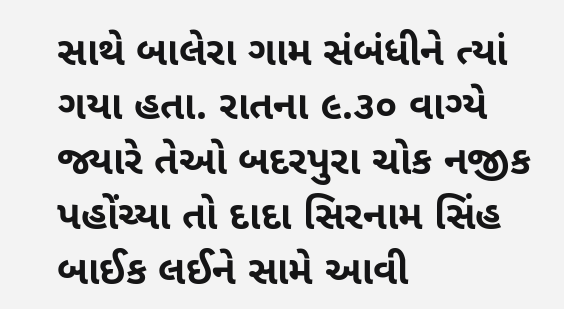સાથે બાલેરા ગામ સંબંધીને ત્યાં ગયા હતા. રાતના ૯.૩૦ વાગ્યે જ્યારે તેઓ બદરપુરા ચોક નજીક પહોંચ્યા તો દાદા સિરનામ સિંહ બાઈક લઈને સામે આવી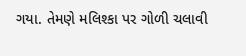ગયા. તેમણે મલિશ્કા પર ગોળી ચલાવી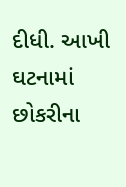દીધી. આખી ઘટનામાં છોકરીના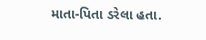માતા-પિતા ડરેલા હતા.